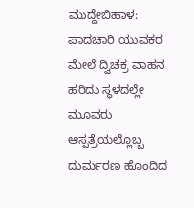ಮುದ್ದೇಬಿಹಾಳ: ಪಾದಚಾರಿ ಯುವಕರ ಮೇಲೆ ದ್ವಿಚಕ್ರ ವಾಹನ ಹರಿದು ಸ್ಥಳದಲ್ಲೇ ಮೂವರು ಆಸ್ಪತ್ರೆಯಲ್ಲೊಬ್ಬ ದುರ್ಮರಣ ಹೊಂದಿದ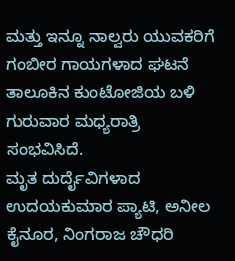ಮತ್ತು ಇನ್ನೂ ನಾಲ್ವರು ಯುವಕರಿಗೆ ಗಂಬೀರ ಗಾಯಗಳಾದ ಘಟನೆ ತಾಲೂಕಿನ ಕುಂಟೋಜಿಯ ಬಳಿ ಗುರುವಾರ ಮಧ್ಯರಾತ್ರಿ ಸಂಭವಿಸಿದೆ.
ಮೃತ ದುರ್ದೈವಿಗಳಾದ ಉದಯಕುಮಾರ ಪ್ಯಾಟಿ, ಅನೀಲ ಕೈನೂರ, ನಿಂಗರಾಜ ಚೌಧರಿ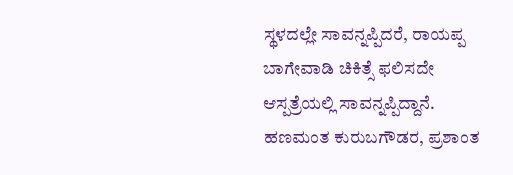ಸ್ಥಳದಲ್ಲೇ ಸಾವನ್ನಪ್ಪಿದರೆ, ರಾಯಪ್ಪ ಬಾಗೇವಾಡಿ ಚಿಕಿತ್ಸೆ ಫಲಿಸದೇ ಆಸ್ಪತ್ರೆಯಲ್ಲಿ ಸಾವನ್ನಪ್ಪಿದ್ದಾನೆ. ಹಣಮಂತ ಕುರುಬಗೌಡರ, ಪ್ರಶಾಂತ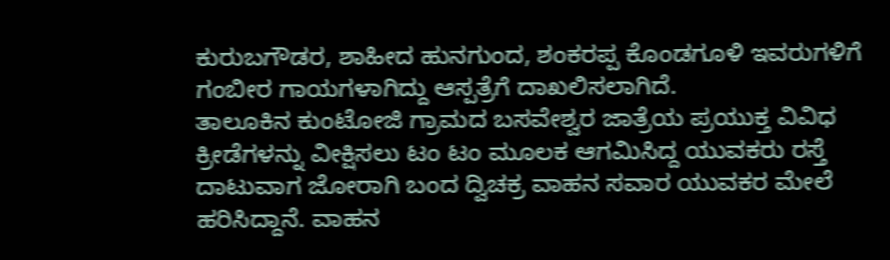ಕುರುಬಗೌಡರ, ಶಾಹೀದ ಹುನಗುಂದ, ಶಂಕರಪ್ಪ ಕೊಂಡಗೂಳಿ ಇವರುಗಳಿಗೆ ಗಂಬೀರ ಗಾಯಗಳಾಗಿದ್ದು ಆಸ್ಪತ್ರೆಗೆ ದಾಖಲಿಸಲಾಗಿದೆ.
ತಾಲೂಕಿನ ಕುಂಟೋಜಿ ಗ್ರಾಮದ ಬಸವೇಶ್ವರ ಜಾತ್ರೆಯ ಪ್ರಯುಕ್ತ ವಿವಿಧ ಕ್ರೀಡೆಗಳನ್ನು ವೀಕ್ಷಿಸಲು ಟಂ ಟಂ ಮೂಲಕ ಆಗಮಿಸಿದ್ದ ಯುವಕರು ರಸ್ತೆ ದಾಟುವಾಗ ಜೋರಾಗಿ ಬಂದ ದ್ವಿಚಕ್ರ ವಾಹನ ಸವಾರ ಯುವಕರ ಮೇಲೆ ಹರಿಸಿದ್ದಾನೆ. ವಾಹನ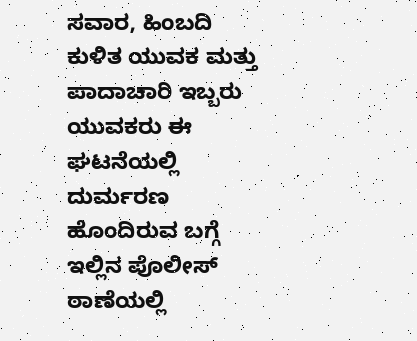ಸವಾರ, ಹಿಂಬದಿ ಕುಳಿತ ಯುವಕ ಮತ್ತು ಪಾದಾಚಾರಿ ಇಬ್ಬರು ಯುವಕರು ಈ ಘಟನೆಯಲ್ಲಿ ದುರ್ಮರಣ ಹೊಂದಿರುವ ಬಗ್ಗೆ ಇಲ್ಲಿನ ಪೊಲೀಸ್ ಠಾಣೆಯಲ್ಲಿ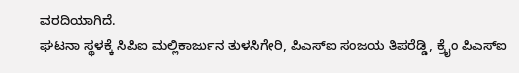ವರದಿಯಾಗಿದೆ.
ಘಟನಾ ಸ್ಥಳಕ್ಕೆ ಸಿಪಿಐ ಮಲ್ಲಿಕಾರ್ಜುನ ತುಳಸಿಗೇರಿ, ಪಿಎಸ್ಐ ಸಂಜಯ ತಿಪರೆಡ್ಡಿ, ಕ್ರೈಂ ಪಿಎಸ್ಐ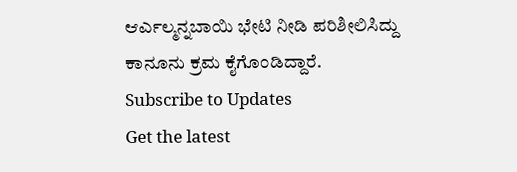ಆರ್ಎಲ್ಮನ್ನಬಾಯಿ ಭೇಟಿ ನೀಡಿ ಪರಿಶೀಲಿಸಿದ್ದು ಕಾನೂನು ಕ್ರಮ ಕೈಗೊಂಡಿದ್ದಾರೆ.
Subscribe to Updates
Get the latest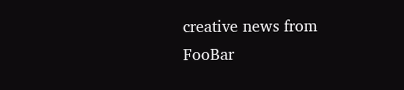creative news from FooBar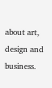about art, design and business.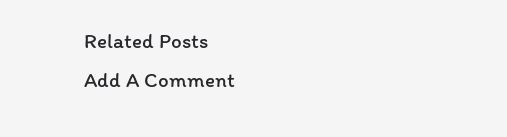Related Posts
Add A Comment